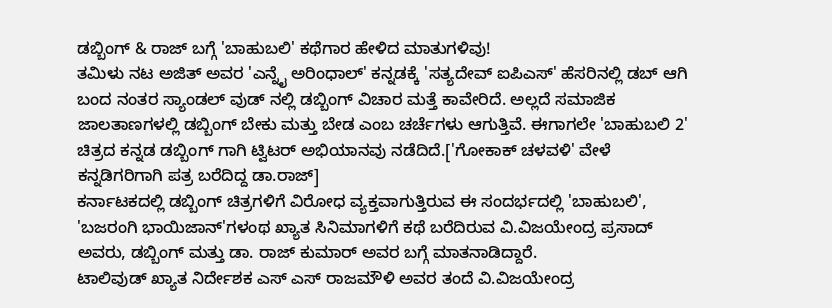ಡಬ್ಬಿಂಗ್ & ರಾಜ್ ಬಗ್ಗೆ 'ಬಾಹುಬಲಿ' ಕಥೆಗಾರ ಹೇಳಿದ ಮಾತುಗಳಿವು!
ತಮಿಳು ನಟ ಅಜಿತ್ ಅವರ 'ಎನ್ನೈ ಅರಿಂಧಾಲ್' ಕನ್ನಡಕ್ಕೆ 'ಸತ್ಯದೇವ್ ಐಪಿಎಸ್' ಹೆಸರಿನಲ್ಲಿ ಡಬ್ ಆಗಿ ಬಂದ ನಂತರ ಸ್ಯಾಂಡಲ್ ವುಡ್ ನಲ್ಲಿ ಡಬ್ಬಿಂಗ್ ವಿಚಾರ ಮತ್ತೆ ಕಾವೇರಿದೆ. ಅಲ್ಲದೆ ಸಮಾಜಿಕ ಜಾಲತಾಣಗಳಲ್ಲಿ ಡಬ್ಬಿಂಗ್ ಬೇಕು ಮತ್ತು ಬೇಡ ಎಂಬ ಚರ್ಚೆಗಳು ಆಗುತ್ತಿವೆ. ಈಗಾಗಲೇ 'ಬಾಹುಬಲಿ 2' ಚಿತ್ರದ ಕನ್ನಡ ಡಬ್ಬಿಂಗ್ ಗಾಗಿ ಟ್ವಿಟರ್ ಅಭಿಯಾನವು ನಡೆದಿದೆ.['ಗೋಕಾಕ್ ಚಳವಳಿ' ವೇಳೆ ಕನ್ನಡಿಗರಿಗಾಗಿ ಪತ್ರ ಬರೆದಿದ್ದ ಡಾ.ರಾಜ್]
ಕರ್ನಾಟಕದಲ್ಲಿ ಡಬ್ಬಿಂಗ್ ಚಿತ್ರಗಳಿಗೆ ವಿರೋಧ ವ್ಯಕ್ತವಾಗುತ್ತಿರುವ ಈ ಸಂದರ್ಭದಲ್ಲಿ 'ಬಾಹುಬಲಿ', 'ಬಜರಂಗಿ ಭಾಯಿಜಾನ್'ಗಳಂಥ ಖ್ಯಾತ ಸಿನಿಮಾಗಳಿಗೆ ಕಥೆ ಬರೆದಿರುವ ವಿ.ವಿಜಯೇಂದ್ರ ಪ್ರಸಾದ್ ಅವರು, ಡಬ್ಬಿಂಗ್ ಮತ್ತು ಡಾ. ರಾಜ್ ಕುಮಾರ್ ಅವರ ಬಗ್ಗೆ ಮಾತನಾಡಿದ್ದಾರೆ.
ಟಾಲಿವುಡ್ ಖ್ಯಾತ ನಿರ್ದೇಶಕ ಎಸ್ ಎಸ್ ರಾಜಮೌಳಿ ಅವರ ತಂದೆ ವಿ.ವಿಜಯೇಂದ್ರ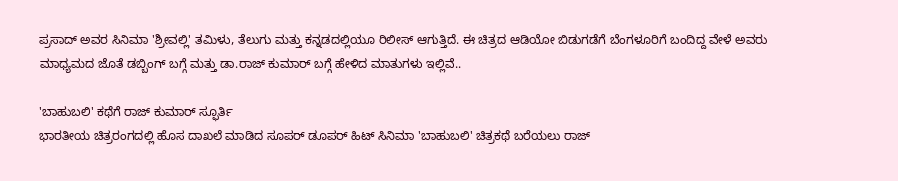ಪ್ರಸಾದ್ ಅವರ ಸಿನಿಮಾ 'ಶ್ರೀವಲ್ಲಿ' ತಮಿಳು, ತೆಲುಗು ಮತ್ತು ಕನ್ನಡದಲ್ಲಿಯೂ ರಿಲೀಸ್ ಆಗುತ್ತಿದೆ. ಈ ಚಿತ್ರದ ಆಡಿಯೋ ಬಿಡುಗಡೆಗೆ ಬೆಂಗಳೂರಿಗೆ ಬಂದಿದ್ದ ವೇಳೆ ಅವರು ಮಾಧ್ಯಮದ ಜೊತೆ ಡಬ್ಬಿಂಗ್ ಬಗ್ಗೆ ಮತ್ತು ಡಾ.ರಾಜ್ ಕುಮಾರ್ ಬಗ್ಗೆ ಹೇಳಿದ ಮಾತುಗಳು ಇಲ್ಲಿವೆ..

'ಬಾಹುಬಲಿ' ಕಥೆಗೆ ರಾಜ್ ಕುಮಾರ್ ಸ್ಫೂರ್ತಿ
ಭಾರತೀಯ ಚಿತ್ರರಂಗದಲ್ಲಿ ಹೊಸ ದಾಖಲೆ ಮಾಡಿದ ಸೂಪರ್ ಡೂಪರ್ ಹಿಟ್ ಸಿನಿಮಾ 'ಬಾಹುಬಲಿ' ಚಿತ್ರಕಥೆ ಬರೆಯಲು ರಾಜ್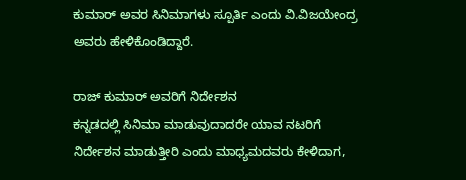ಕುಮಾರ್ ಅವರ ಸಿನಿಮಾಗಳು ಸ್ಪೂರ್ತಿ ಎಂದು ವಿ.ವಿಜಯೇಂದ್ರ ಅವರು ಹೇಳಿಕೊಂಡಿದ್ದಾರೆ.

ರಾಜ್ ಕುಮಾರ್ ಅವರಿಗೆ ನಿರ್ದೇಶನ
ಕನ್ನಡದಲ್ಲಿ ಸಿನಿಮಾ ಮಾಡುವುದಾದರೇ ಯಾವ ನಟರಿಗೆ ನಿರ್ದೇಶನ ಮಾಡುತ್ತೀರಿ ಎಂದು ಮಾಧ್ಯಮದವರು ಕೇಳಿದಾಗ,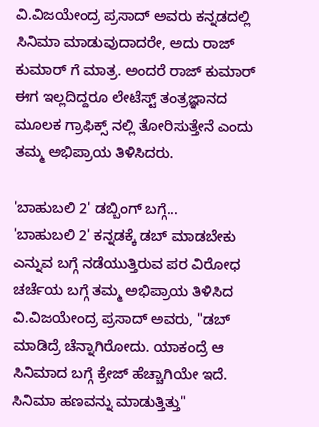ವಿ.ವಿಜಯೇಂದ್ರ ಪ್ರಸಾದ್ ಅವರು ಕನ್ನಡದಲ್ಲಿ ಸಿನಿಮಾ ಮಾಡುವುದಾದರೇ, ಅದು ರಾಜ್ ಕುಮಾರ್ ಗೆ ಮಾತ್ರ. ಅಂದರೆ ರಾಜ್ ಕುಮಾರ್ ಈಗ ಇಲ್ಲದಿದ್ದರೂ ಲೇಟೆಸ್ಟ್ ತಂತ್ರಜ್ಞಾನದ ಮೂಲಕ ಗ್ರಾಫಿಕ್ಸ್ ನಲ್ಲಿ ತೋರಿಸುತ್ತೇನೆ ಎಂದು ತಮ್ಮ ಅಭಿಪ್ರಾಯ ತಿಳಿಸಿದರು.

'ಬಾಹುಬಲಿ 2' ಡಬ್ಬಿಂಗ್ ಬಗ್ಗೆ...
'ಬಾಹುಬಲಿ 2' ಕನ್ನಡಕ್ಕೆ ಡಬ್ ಮಾಡಬೇಕು ಎನ್ನುವ ಬಗ್ಗೆ ನಡೆಯುತ್ತಿರುವ ಪರ ವಿರೋಧ ಚರ್ಚೆಯ ಬಗ್ಗೆ ತಮ್ಮ ಅಭಿಪ್ರಾಯ ತಿಳಿಸಿದ ವಿ.ವಿಜಯೇಂದ್ರ ಪ್ರಸಾದ್ ಅವರು, "ಡಬ್ ಮಾಡಿದ್ರೆ ಚೆನ್ನಾಗಿರೋದು. ಯಾಕಂದ್ರೆ ಆ ಸಿನಿಮಾದ ಬಗ್ಗೆ ಕ್ರೇಜ್ ಹೆಚ್ಚಾಗಿಯೇ ಇದೆ. ಸಿನಿಮಾ ಹಣವನ್ನು ಮಾಡುತ್ತಿತ್ತು"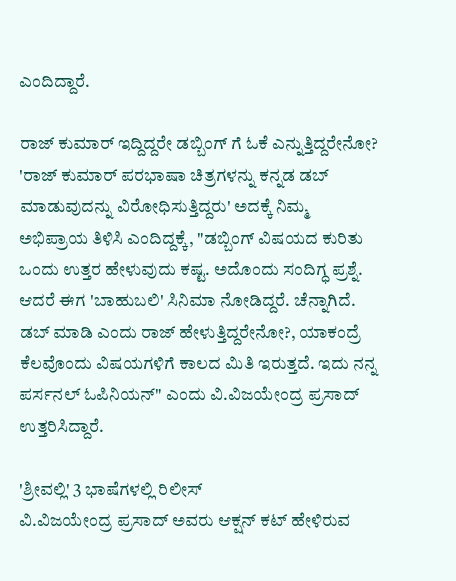ಎಂದಿದ್ದಾರೆ.

ರಾಜ್ ಕುಮಾರ್ ಇದ್ದಿದ್ದರೇ ಡಬ್ಬಿಂಗ್ ಗೆ ಓಕೆ ಎನ್ನುತ್ತಿದ್ದರೇನೋ?
'ರಾಜ್ ಕುಮಾರ್ ಪರಭಾಷಾ ಚಿತ್ರಗಳನ್ನು ಕನ್ನಡ ಡಬ್ ಮಾಡುವುದನ್ನು ವಿರೋಧಿಸುತ್ತಿದ್ದರು' ಅದಕ್ಕೆ ನಿಮ್ಮ ಅಭಿಪ್ರಾಯ ತಿಳಿಸಿ ಎಂದಿದ್ದಕ್ಕೆ, "ಡಬ್ಬಿಂಗ್ ವಿಷಯದ ಕುರಿತು ಒಂದು ಉತ್ತರ ಹೇಳುವುದು ಕಷ್ಟ. ಅದೊಂದು ಸಂದಿಗ್ಧ ಪ್ರಶ್ನೆ. ಆದರೆ ಈಗ 'ಬಾಹುಬಲಿ' ಸಿನಿಮಾ ನೋಡಿದ್ದರೆ. ಚೆನ್ನಾಗಿದೆ. ಡಬ್ ಮಾಡಿ ಎಂದು ರಾಜ್ ಹೇಳುತ್ತಿದ್ದರೇನೋ?, ಯಾಕಂದ್ರೆ ಕೆಲವೊಂದು ವಿಷಯಗಳಿಗೆ ಕಾಲದ ಮಿತಿ ಇರುತ್ತದೆ. ಇದು ನನ್ನ ಪರ್ಸನಲ್ ಓಪಿನಿಯನ್" ಎಂದು ವಿ.ವಿಜಯೇಂದ್ರ ಪ್ರಸಾದ್ ಉತ್ತರಿಸಿದ್ದಾರೆ.

'ಶ್ರೀವಲ್ಲಿ' 3 ಭಾಷೆಗಳಲ್ಲಿ ರಿಲೀಸ್
ವಿ.ವಿಜಯೇಂದ್ರ ಪ್ರಸಾದ್ ಅವರು ಆಕ್ಷನ್ ಕಟ್ ಹೇಳಿರುವ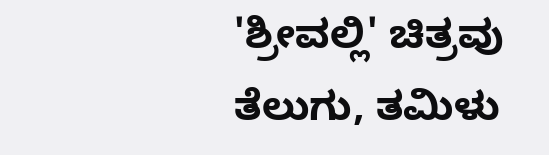'ಶ್ರೀವಲ್ಲಿ' ಚಿತ್ರವು ತೆಲುಗು, ತಮಿಳು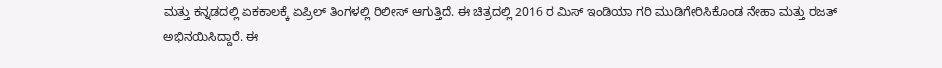ಮತ್ತು ಕನ್ನಡದಲ್ಲಿ ಏಕಕಾಲಕ್ಕೆ ಏಪ್ರಿಲ್ ತಿಂಗಳಲ್ಲಿ ರಿಲೀಸ್ ಆಗುತ್ತಿದೆ. ಈ ಚಿತ್ರದಲ್ಲಿ 2016 ರ ಮಿಸ್ ಇಂಡಿಯಾ ಗರಿ ಮುಡಿಗೇರಿಸಿಕೊಂಡ ನೇಹಾ ಮತ್ತು ರಜತ್ ಅಭಿನಯಿಸಿದ್ದಾರೆ. ಈ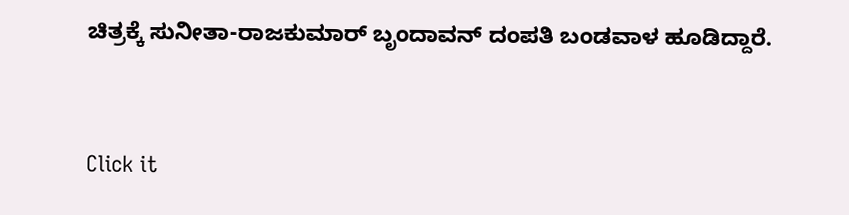ಚಿತ್ರಕ್ಕೆ ಸುನೀತಾ-ರಾಜಕುಮಾರ್ ಬೃಂದಾವನ್ ದಂಪತಿ ಬಂಡವಾಳ ಹೂಡಿದ್ದಾರೆ.


Click it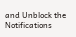and Unblock the Notifications